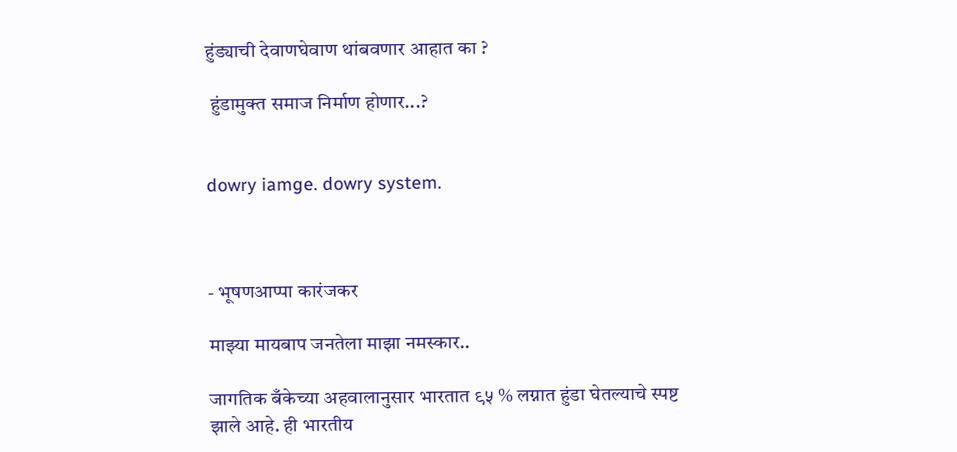हुंड्याची देवाणघेवाण थांबवणार आहात का ?

 हुंडामुक्त समाज निर्माण होणार...?


dowry iamge. dowry system.



- भूषणआप्पा कारंजकर

माझ्या मायबाप जनतेला माझा नमस्कार..

जागतिक बँकेच्या अहवालानुसार भारतात ९५ % लग्नात हुंडा घेतल्याचे स्पष्ट झाले आहे. ही भारतीय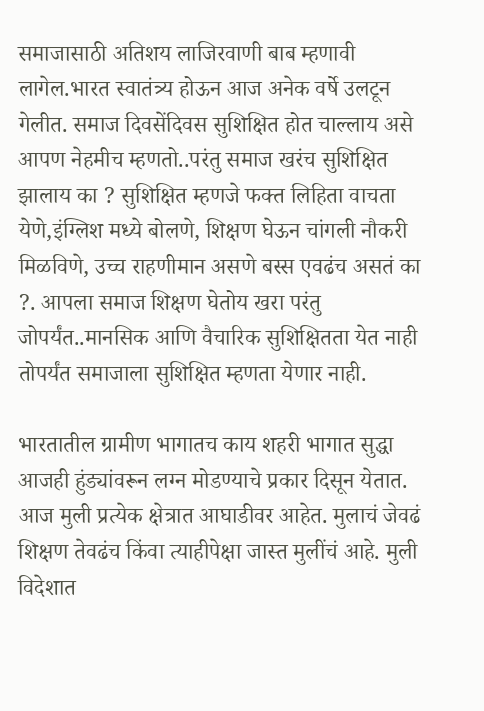समाजासाठी अतिशय लाजिरवाणी बाब म्हणावी लागेल.भारत स्वातंत्र्य होऊन आज अनेक वर्षे उलटून गेलीत. समाज दिवसेंदिवस सुशिक्षित होत चाल्लाय असे आपण नेहमीच म्हणतो..परंतु समाज खरंच सुशिक्षित झालाय का ? सुशिक्षित म्हणजे फक्त लिहिता वाचता येणे,इंग्लिश मध्ये बोलणे, शिक्षण घेऊन चांगली नौकरी मिळविणे, उच्च राहणीमान असणे बस्स एवढंच असतं का ?. आपला समाज शिक्षण घेतोय खरा परंतु जोपर्यंत..मानसिक आणि वैचारिक सुशिक्षितता येत नाही तोपर्यंत समाजाला सुशिक्षित म्हणता येणार नाही.

भारतातील ग्रामीण भागातच काय शहरी भागात सुद्धा आजही हुंड्यांवरून लग्न मोडण्याचे प्रकार दिसून येतात. आज मुली प्रत्येक क्षेत्रात आघाडीवर आहेत. मुलाचं जेवढं शिक्षण तेवढंच किंवा त्याहीपेक्षा जास्त मुलींचं आहे. मुली विदेशात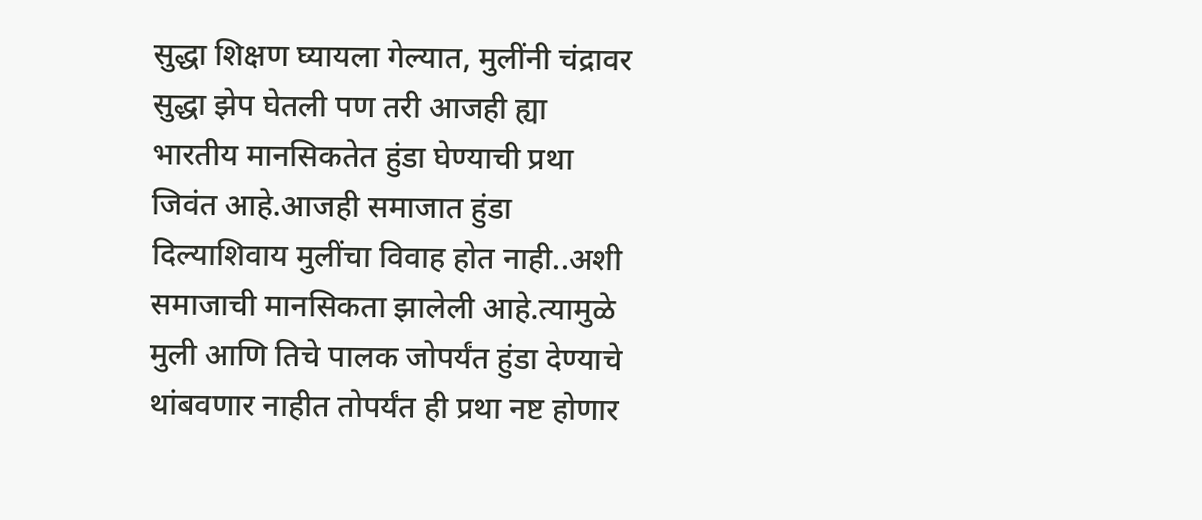सुद्धा शिक्षण घ्यायला गेल्यात, मुलींनी चंद्रावर सुद्धा झेप घेतली पण तरी आजही ह्या भारतीय मानसिकतेत हुंडा घेण्याची प्रथा जिवंत आहे.आजही समाजात हुंडा दिल्याशिवाय मुलींचा विवाह होत नाही..अशी समाजाची मानसिकता झालेली आहे.त्यामुळे मुली आणि तिचे पालक जोपर्यंत हुंडा देण्याचे थांबवणार नाहीत तोपर्यंत ही प्रथा नष्ट होणार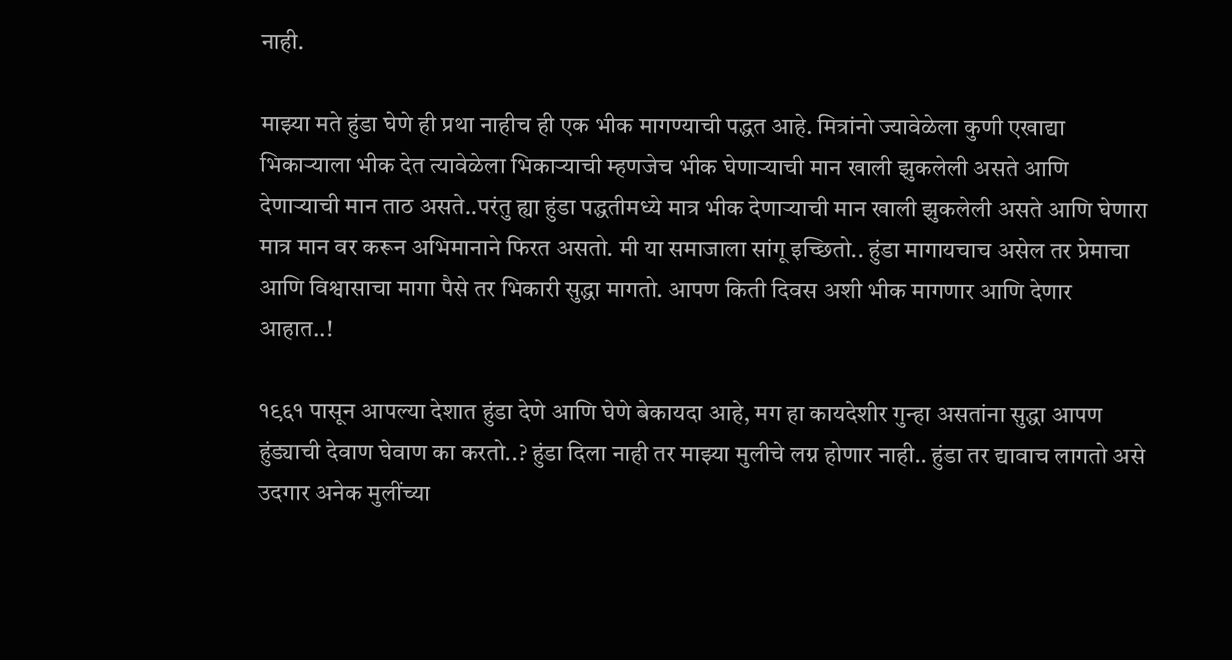नाही.

माझ्या मते हुंडा घेणे ही प्रथा नाहीच ही एक भीक मागण्याची पद्धत आहे. मित्रांनो ज्यावेळेला कुणी एखाद्या भिकाऱ्याला भीक देत त्यावेळेला भिकाऱ्याची म्हणजेच भीक घेणाऱ्याची मान खाली झुकलेली असते आणि देणाऱ्याची मान ताठ असते..परंतु ह्या हुंडा पद्धतीमध्ये मात्र भीक देणाऱ्याची मान खाली झुकलेली असते आणि घेणारा मात्र मान वर करून अभिमानाने फिरत असतो. मी या समाजाला सांगू इच्छितो.. हुंडा मागायचाच असेल तर प्रेमाचा आणि विश्वासाचा मागा पैसे तर भिकारी सुद्धा मागतो. आपण किती दिवस अशी भीक मागणार आणि देणार आहात..!

१९६१ पासून आपल्या देशात हुंडा देणे आणि घेणे बेकायदा आहे, मग हा कायदेशीर गुन्हा असतांना सुद्धा आपण हुंड्याची देवाण घेवाण का करतो..? हुंडा दिला नाही तर माझ्या मुलीचे लग्न होणार नाही.. हुंडा तर द्यावाच लागतो असे उदगार अनेक मुलींच्या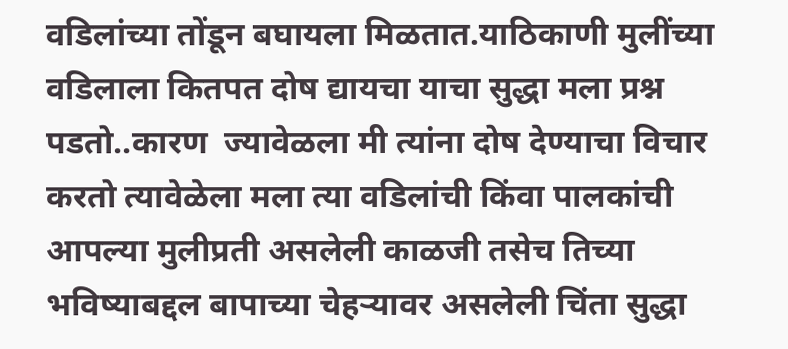वडिलांच्या तोंडून बघायला मिळतात.याठिकाणी मुलींच्या वडिलाला कितपत दोष द्यायचा याचा सुद्धा मला प्रश्न पडतो..कारण  ज्यावेळला मी त्यांना दोष देण्याचा विचार करतो त्यावेळेला मला त्या वडिलांची किंवा पालकांची आपल्या मुलीप्रती असलेली काळजी तसेच तिच्या भविष्याबद्दल बापाच्या चेहऱ्यावर असलेली चिंता सुद्धा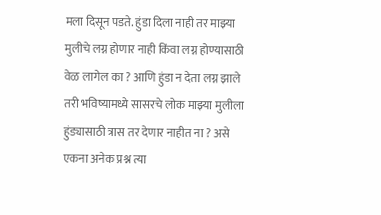मला दिसून पडते. हुंडा दिला नाही तर माझ्या मुलीचे लग्न होणार नाही किंवा लग्न होण्यासाठी वेळ लागेल का ? आणि हुंडा न देता लग्न झाले तरी भविष्यामध्ये सासरचे लोक माझ्या मुलीला हुंड्यासाठी त्रास तर देणार नाहीत ना ? असे एकना अनेक प्रश्न त्या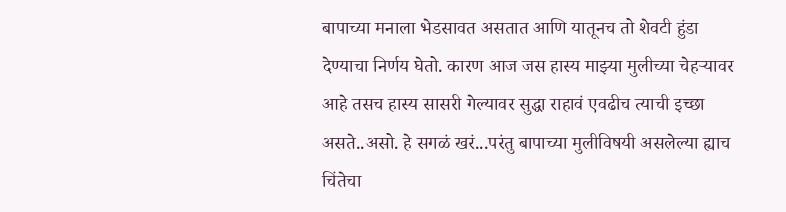बापाच्या मनाला भेडसावत असतात आणि यातूनच तो शेवटी हुंडा देण्याचा निर्णय घेतो. कारण आज जस हास्य माझ्या मुलीच्या चेहऱ्यावर आहे तसच हास्य सासरी गेल्यावर सुद्धा राहावं एवढीच त्याची इच्छा असते..असो. हे सगळं खरं...परंतु बापाच्या मुलीविषयी असलेल्या ह्याच चिंतेचा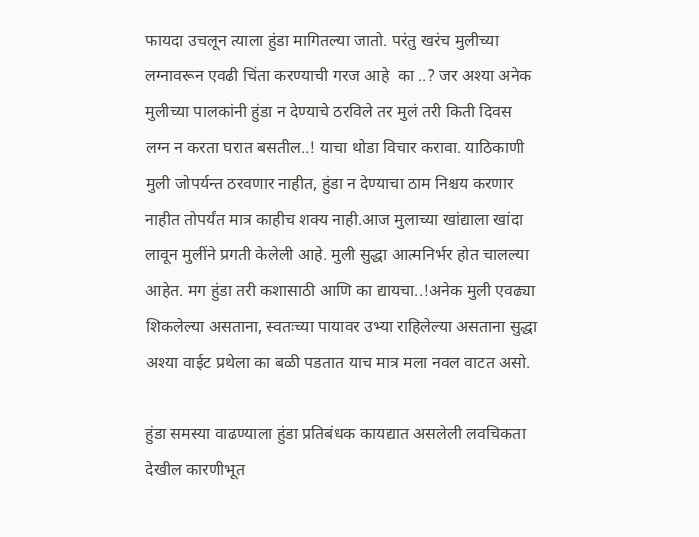फायदा उचलून त्याला हुंडा मागितल्या जातो. परंतु खरंच मुलीच्या लग्नावरून एवढी चिंता करण्याची गरज आहे  का ..? जर अश्या अनेक मुलीच्या पालकांनी हुंडा न देण्याचे ठरविले तर मुलं तरी किती दिवस लग्न न करता घरात बसतील..! याचा थोडा विचार करावा. याठिकाणी मुली जोपर्यन्त ठरवणार नाहीत, हुंडा न देण्याचा ठाम निश्चय करणार नाहीत तोपर्यंत मात्र काहीच शक्य नाही.आज मुलाच्या खांद्याला खांदा लावून मुलींने प्रगती केलेली आहे. मुली सुद्धा आत्मनिर्भर होत चालल्या आहेत. मग हुंडा तरी कशासाठी आणि का द्यायचा..!अनेक मुली एवढ्या शिकलेल्या असताना, स्वतःच्या पायावर उभ्या राहिलेल्या असताना सुद्धा  अश्या वाईट प्रथेला का बळी पडतात याच मात्र मला नवल वाटत असो.

हुंडा समस्या वाढण्याला हुंडा प्रतिबंधक कायद्यात असलेली लवचिकता देखील कारणीभूत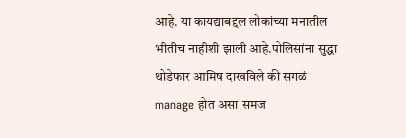आहे. या कायद्याबद्दल लोकांच्या मनातील भीतीच नाहीशी झाली आहे.पोलिसांना सुद्धा थोडेफार आमिष दाखविले की सगळं manage होत असा समज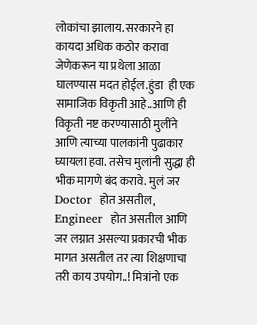लोकांचा झालाय. सरकारने हा कायदा अधिक कठोर करावा  जेणेकरून या प्रथेला आळा घालण्यास मदत होईल.हुंडा  ही एक सामाजिक विकृती आहे..आणि ही विकृती नष्ट करण्यासाठी मुलींने आणि त्याच्या पालकांनी पुढाकार घ्यायला हवा. तसेच मुलांनी सुद्धा ही भीक मागणे बंद करावे. मुलं जर Doctor  होत असतील, Engineer  होत असतील आणि जर लग्नात असल्या प्रकारची भीक मागत असतील तर त्या शिक्षणाचा तरी काय उपयोग..! मित्रांनो एक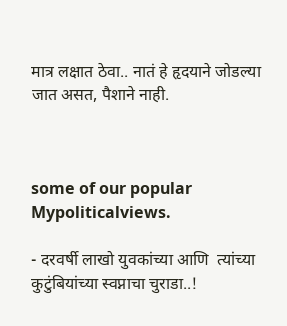मात्र लक्षात ठेवा.. नातं हे हृदयाने जोडल्या जात असत, पैशाने नाही.



some of our popular Mypoliticalviews.

- दरवर्षी लाखो युवकांच्या आणि  त्यांच्या कुटुंबियांच्या स्वप्नाचा चुराडा..!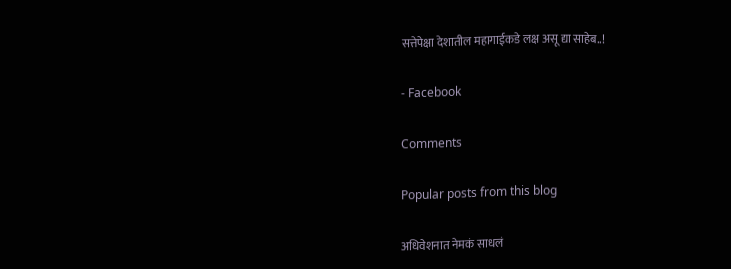सत्तेपेक्षा देशातील महागाईकडे लक्ष असू द्या साहेब..!

- Facebook

Comments

Popular posts from this blog

अधिवेशनात नेमकं साधलं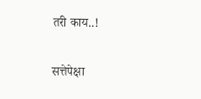तरी काय..!

सत्तेपेक्षा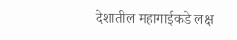देशातील महागाईकडे लक्ष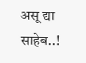असू द्या साहेब..!